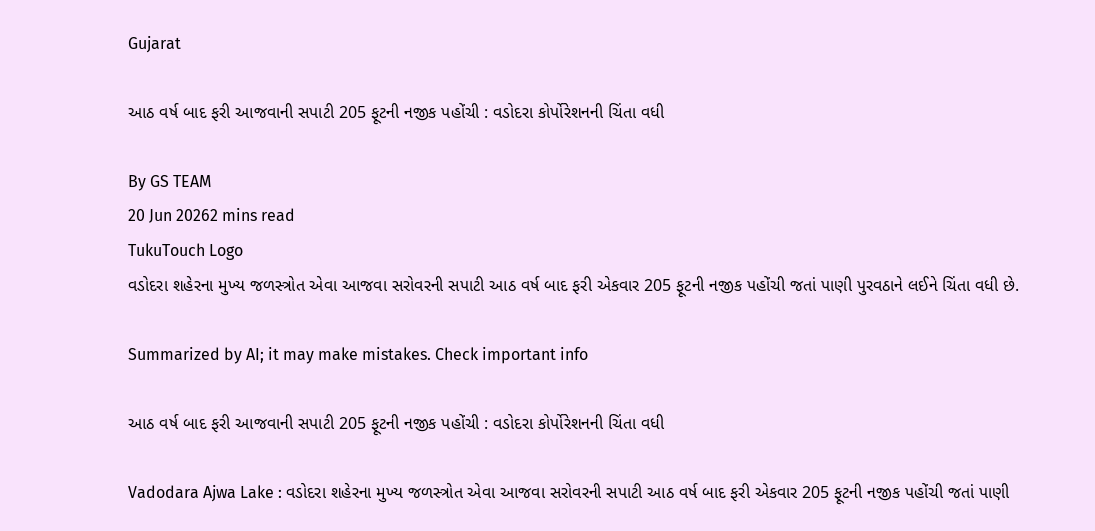Gujarat

આઠ વર્ષ બાદ ફરી આજવાની સપાટી 205 ફૂટની નજીક પહોંચી : વડોદરા કોર્પોરેશનની ચિંતા વધી

By GS TEAM
20 Jun 20262 mins read
TukuTouch Logo
વડોદરા શહેરના મુખ્ય જળસ્ત્રોત એવા આજવા સરોવરની સપાટી આઠ વર્ષ બાદ ફરી એકવાર 205 ફૂટની નજીક પહોંચી જતાં પાણી પુરવઠાને લઈને ચિંતા વધી છે.

Summarized by AI; it may make mistakes. Check important info

આઠ વર્ષ બાદ ફરી આજવાની સપાટી 205 ફૂટની નજીક પહોંચી : વડોદરા કોર્પોરેશનની ચિંતા વધી

Vadodara Ajwa Lake : વડોદરા શહેરના મુખ્ય જળસ્ત્રોત એવા આજવા સરોવરની સપાટી આઠ વર્ષ બાદ ફરી એકવાર 205 ફૂટની નજીક પહોંચી જતાં પાણી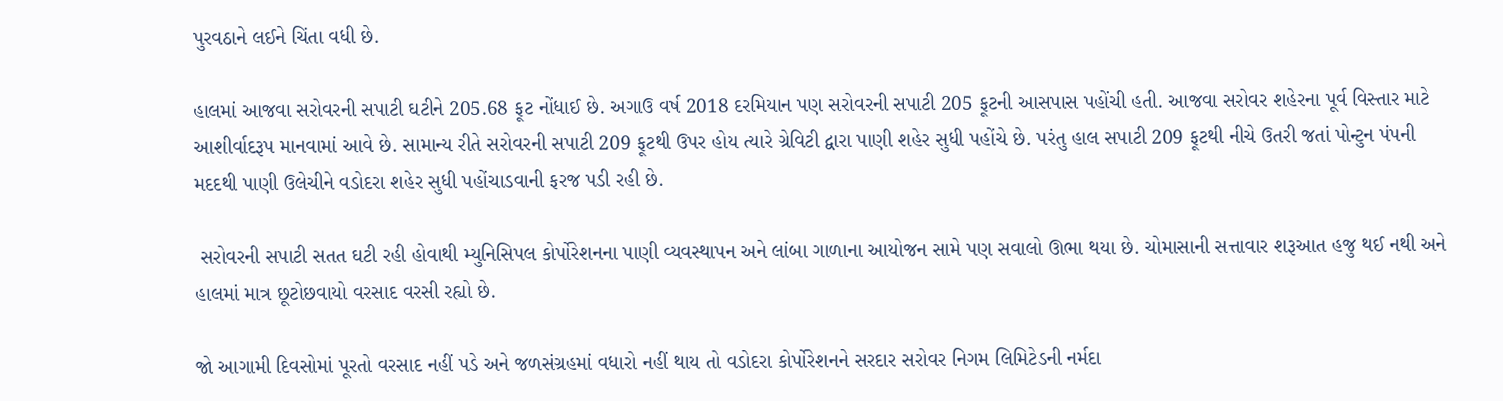પુરવઠાને લઈને ચિંતા વધી છે.

હાલમાં આજવા સરોવરની સપાટી ઘટીને 205.68 ફૂટ નોંધાઈ છે. અગાઉ વર્ષ 2018 દરમિયાન પણ સરોવરની સપાટી 205 ફૂટની આસપાસ પહોંચી હતી. આજવા સરોવર શહેરના પૂર્વ વિસ્તાર માટે આશીર્વાદરૂપ માનવામાં આવે છે. સામાન્ય રીતે સરોવરની સપાટી 209 ફૂટથી ઉપર હોય ત્યારે ગ્રેવિટી દ્વારા પાણી શહેર સુધી પહોંચે છે. પરંતુ હાલ સપાટી 209 ફૂટથી નીચે ઉતરી જતાં પોન્ટુન પંપની મદદથી પાણી ઉલેચીને વડોદરા શહેર સુધી પહોંચાડવાની ફરજ પડી રહી છે.

 સરોવરની સપાટી સતત ઘટી રહી હોવાથી મ્યુનિસિપલ કોર્પોરેશનના પાણી વ્યવસ્થાપન અને લાંબા ગાળાના આયોજન સામે પણ સવાલો ઊભા થયા છે. ચોમાસાની સત્તાવાર શરૂઆત હજુ થઈ નથી અને હાલમાં માત્ર છૂટોછવાયો વરસાદ વરસી રહ્યો છે.

જો આગામી દિવસોમાં પૂરતો વરસાદ નહીં પડે અને જળસંગ્રહમાં વધારો નહીં થાય તો વડોદરા કોર્પોરેશનને સરદાર સરોવર નિગમ લિમિટેડની નર્મદા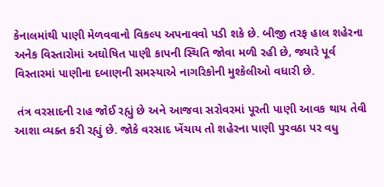કેનાલમાંથી પાણી મેળવવાનો વિકલ્પ અપનાવવો પડી શકે છે. બીજી તરફ હાલ શહેરના અનેક વિસ્તારોમાં અઘોષિત પાણી કાપની સ્થિતિ જોવા મળી રહી છે, જ્યારે પૂર્વ વિસ્તારમાં પાણીના દબાણની સમસ્યાએ નાગરિકોની મુશ્કેલીઓ વધારી છે.

 તંત્ર વરસાદની રાહ જોઈ રહ્યું છે અને આજવા સરોવરમાં પૂરતી પાણી આવક થાય તેવી આશા વ્યક્ત કરી રહ્યું છે. જોકે વરસાદ ખેંચાય તો શહેરના પાણી પુરવઠા પર વધુ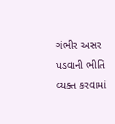ગંભીર અસર પડવાની ભીતિ વ્યક્ત કરવામાં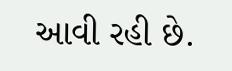આવી રહી છે.